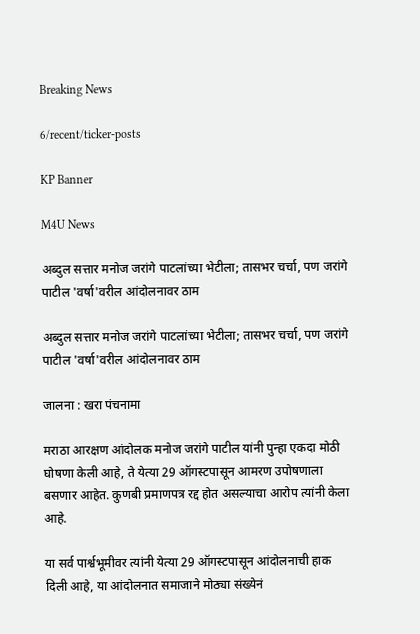Breaking News

6/recent/ticker-posts

KP Banner

M4U News

अब्दुल सत्तार मनोज जरांगे पाटलांच्या भेटीला; तासभर चर्चा, पण जरांगे पाटील 'वर्षा'वरील आंदोलनावर ठाम

अब्दुल सत्तार मनोज जरांगे पाटलांच्या भेटीला; तासभर चर्चा, पण जरांगे पाटील 'वर्षा'वरील आंदोलनावर ठाम

जालना : खरा पंचनामा

मराठा आरक्षण आंदोलक मनोज जरांगे पाटील यांनी पुन्हा एकदा मोठी घोषणा केली आहे, ते येत्या 29 ऑगस्टपासून आमरण उपोषणाला बसणार आहेत. कुणबी प्रमाणपत्र रद्द होत असल्याचा आरोप त्यांनी केला आहे.

या सर्व पार्श्वभूमीवर त्यांनी येत्या 29 ऑगस्टपासून आंदोलनाची हाक दिली आहे, या आंदोलनात समाजाने मोठ्या संख्येनं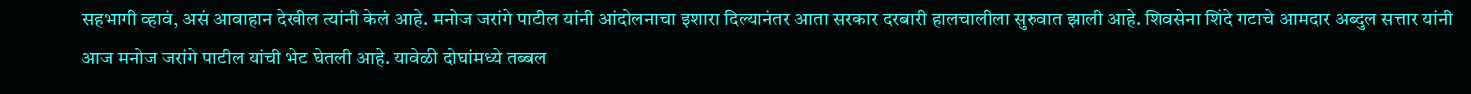सहभागी व्हावं, असं आवाहान देखील त्यांनी केलं आहे. मनोज जरांगे पाटील यांनी आंदोलनाचा इशारा दिल्यानंतर आता सरकार दरबारी हालचालीला सुरुवात झाली आहे. शिवसेना शिंदे गटाचे आमदार अब्दुल सत्तार यांनी आज मनोज जरांगे पाटील यांची भेट घेतली आहे. यावेळी दोघांमध्ये तब्बल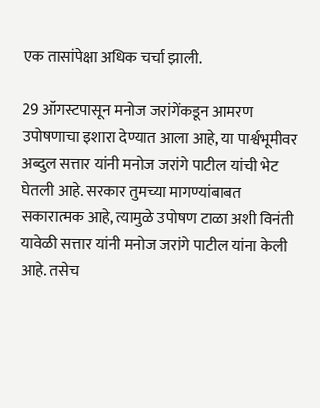एक तासांपेक्षा अधिक चर्चा झाली.

29 ऑगस्टपासून मनोज जरांगेंकडून आमरण उपोषणाचा इशारा देण्यात आला आहे, या पार्श्वभूमीवर अब्दुल सत्तार यांनी मनोज जरांगे पाटील यांची भेट घेतली आहे. सरकार तुमच्या मागण्यांबाबत सकारात्मक आहे, त्यामुळे उपोषण टाळा अशी विनंती यावेळी सत्तार यांनी मनोज जरांगे पाटील यांना केली आहे. तसेच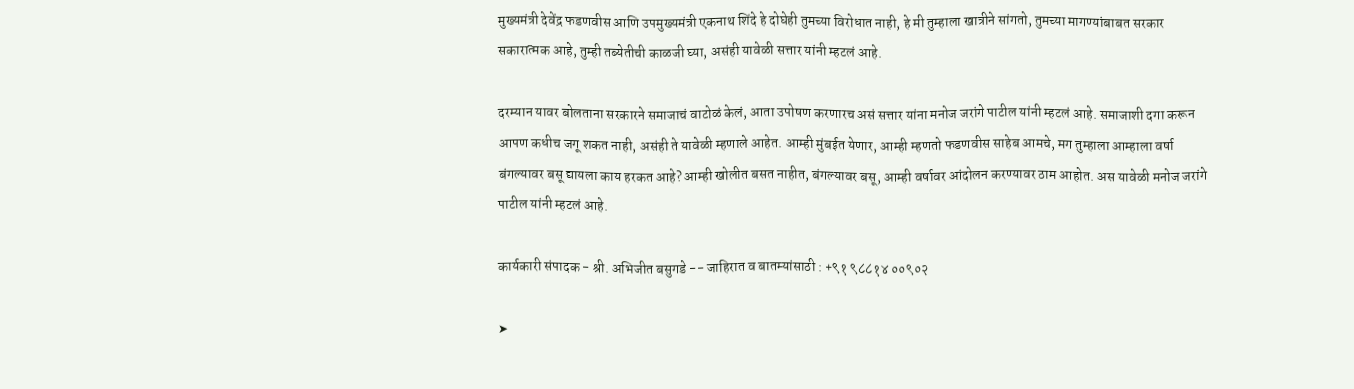मुख्यमंत्री देवेंद्र फडणवीस आणि उपमुख्यमंत्री एकनाथ शिंदे हे दोघेही तुमच्या विरोधात नाही, हे मी तुम्हाला खात्रीने सांगतो, तुमच्या मागण्यांबाबत सरकार सकारात्मक आहे, तुम्ही तब्येतीची काळजी घ्या, असंही यावेळी सत्तार यांनी म्हटलं आहे.

दरम्यान यावर बोलताना सरकारने समाजाचं वाटोळं केलं, आता उपोषण करणारच असं सत्तार यांना मनोज जरांगे पाटील यांनी म्हटलं आहे. समाजाशी दगा करून आपण कधीच जगू शकत नाही, असंही ते यावेळी म्हणाले आहेत. आम्ही मुंबईत येणार, आम्ही म्हणतो फडणवीस साहेब आमचे, मग तुम्हाला आम्हाला वर्षा बंगल्यावर बसू द्यायला काय हरकत आहे? आम्ही खोलीत बसत नाहीत, बंगल्यावर बसू, आम्ही वर्षावर आंदोलन करण्यावर ठाम आहोत. अस यावेळी मनोज जरांगे पाटील यांनी म्हटलं आहे.

कार्यकारी संपादक - श्री. अभिजीत बसुगडे -- जाहिरात व बातम्यांसाठी : +९१ ९८८१४ ००९०२

➤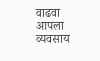वाढवा आपला व्यवसाय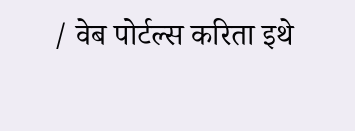/ वेब पोर्टल्स करिता इथे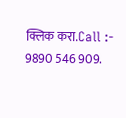क्लिक करा.Call :- 9890 546 909.